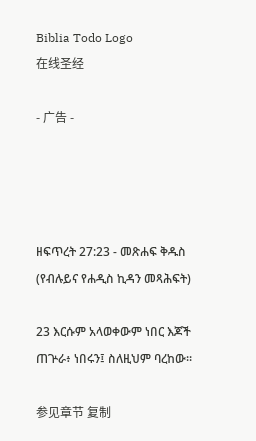Biblia Todo Logo
在线圣经

- 广告 -




ዘፍጥረት 27:23 - መጽሐፍ ቅዱስ (የብሉይና የሐዲስ ኪዳን መጻሕፍት)

23 እርሱም አላወቀውም ነበር እጆች ጠጕራ፥ ነበሩን፤ ስለዚህም ባረከው።

参见章节 复制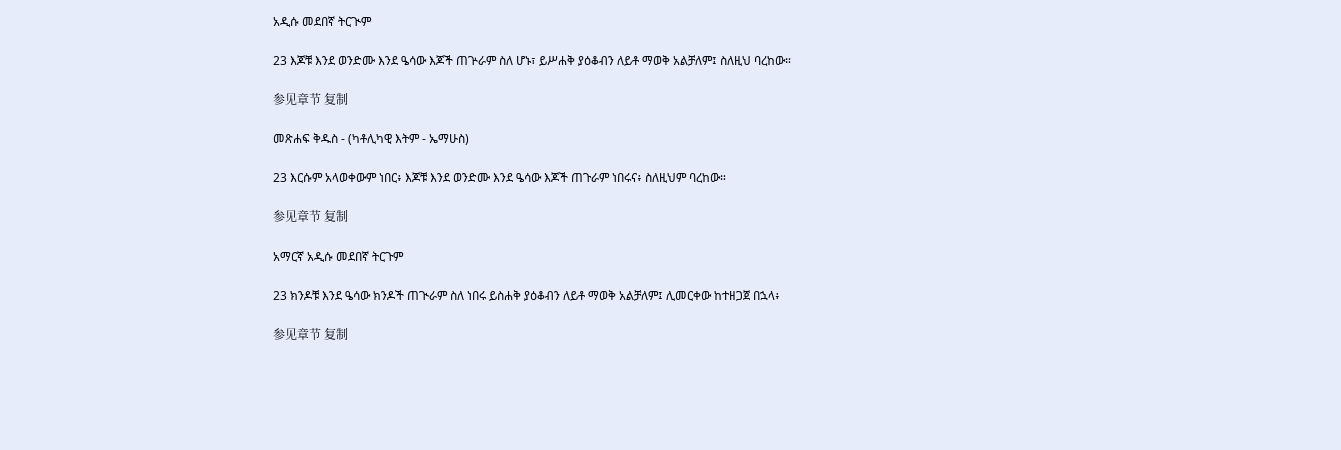አዲሱ መደበኛ ትርጒም

23 እጆቹ እንደ ወንድሙ እንደ ዔሳው እጆች ጠጕራም ስለ ሆኑ፣ ይሥሐቅ ያዕቆብን ለይቶ ማወቅ አልቻለም፤ ስለዚህ ባረከው።

参见章节 复制

መጽሐፍ ቅዱስ - (ካቶሊካዊ እትም - ኤማሁስ)

23 እርሱም አላወቀውም ነበር፥ እጆቹ እንደ ወንድሙ እንደ ዔሳው እጆች ጠጉራም ነበሩና፥ ስለዚህም ባረከው።

参见章节 复制

አማርኛ አዲሱ መደበኛ ትርጉም

23 ክንዶቹ እንደ ዔሳው ክንዶች ጠጒራም ስለ ነበሩ ይስሐቅ ያዕቆብን ለይቶ ማወቅ አልቻለም፤ ሊመርቀው ከተዘጋጀ በኋላ፥

参见章节 复制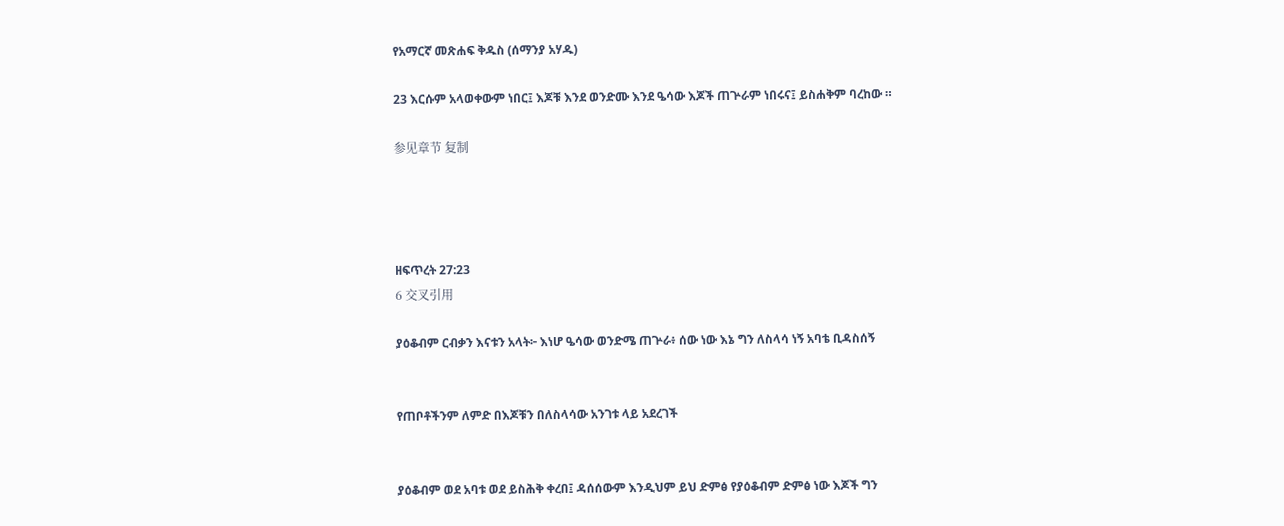የአማርኛ መጽሐፍ ቅዱስ (ሰማንያ አሃዱ)

23 እርሱም አላወቀውም ነበር፤ እጆቹ እንደ ወንድሙ እንደ ዔሳው እጆች ጠጕራም ነበሩና፤ ይስሐቅም ባረከው ።

参见章节 复制




ዘፍጥረት 27:23
6 交叉引用

ያዕቆብም ርብቃን እናቱን አላት፦ እነሆ ዔሳው ወንድሜ ጠጕራ፥ ሰው ነው እኔ ግን ለስላሳ ነኝ አባቴ ቢዳስሰኝ


የጠቦቶችንም ለምድ በእጆቹን በለስላሳው አንገቱ ላይ አደረገች


ያዕቆብም ወደ አባቱ ወደ ይስሕቅ ቀረበ፤ ዳሰሰውም እንዲህም ይህ ድምፅ የያዕቆብም ድምፅ ነው እጆች ግን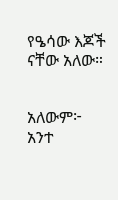የዔሳው እጆች ናቸው አለው።


አለውም፦ አንተ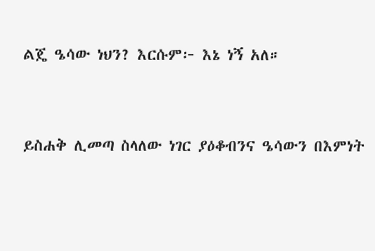ልጄ ዔሳው ነህን? እርሱም፦ እኔ ነኝ አለ።


ይስሐቅ ሊመጣ ስላለው ነገር ያዕቆብንና ዔሳውን በእምነት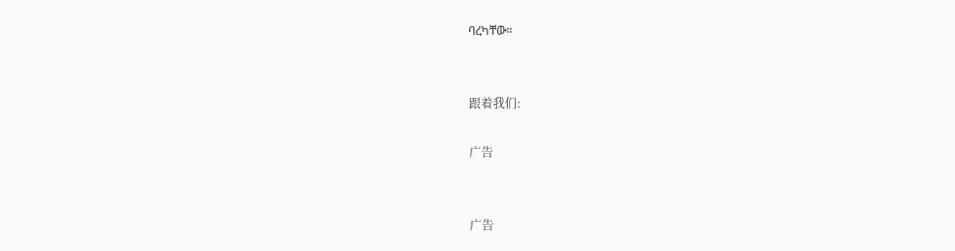ባረካቸው።


跟着我们:

广告


广告